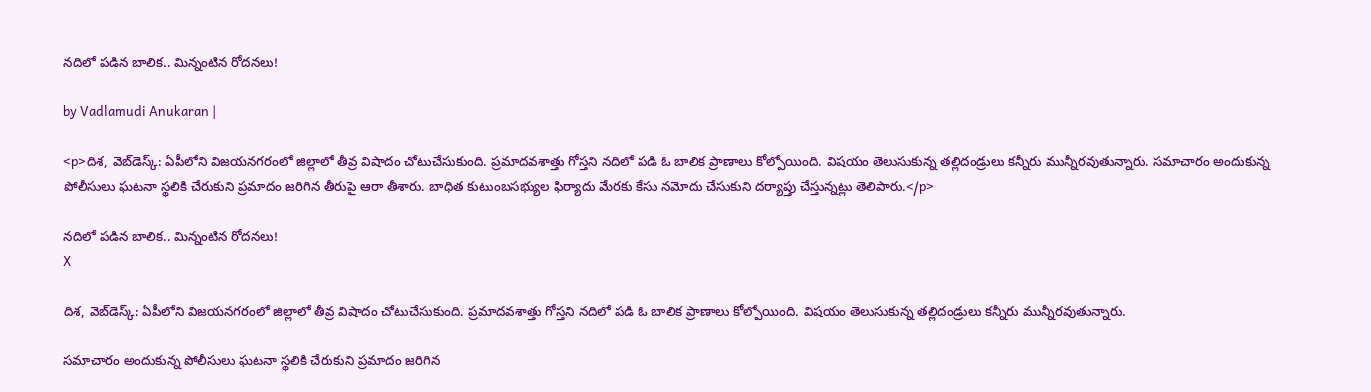నదిలో పడిన బాలిక.. మిన్నంటిన రోదనలు!

by Vadlamudi Anukaran |

<p>దిశ, వెబ్‌డెస్క్: ఏపీలోని విజయనగరంలో జిల్లాలో తీవ్ర విషాదం చోటుచేసుకుంది. ప్రమాదవశాత్తు గోస్తని నదిలో పడి ఓ బాలిక ప్రాణాలు కోల్పోయింది. విషయం తెలుసుకున్న తల్లిదండ్రులు కన్నీరు మున్నీరవుతున్నారు. సమాచారం అందుకున్న పోలీసులు ఘటనా స్థలికి చేరుకుని ప్రమాదం జరిగిన తీరుపై ఆరా తీశారు. బాధిత కుటుంబసభ్యుల ఫిర్యాదు మేరకు కేసు నమోదు చేసుకుని దర్యాప్తు చేస్తున్నట్లు తెలిపారు.</p>

నదిలో పడిన బాలిక.. మిన్నంటిన రోదనలు!
X

దిశ, వెబ్‌డెస్క్: ఏపీలోని విజయనగరంలో జిల్లాలో తీవ్ర విషాదం చోటుచేసుకుంది. ప్రమాదవశాత్తు గోస్తని నదిలో పడి ఓ బాలిక ప్రాణాలు కోల్పోయింది. విషయం తెలుసుకున్న తల్లిదండ్రులు కన్నీరు మున్నీరవుతున్నారు.

సమాచారం అందుకున్న పోలీసులు ఘటనా స్థలికి చేరుకుని ప్రమాదం జరిగిన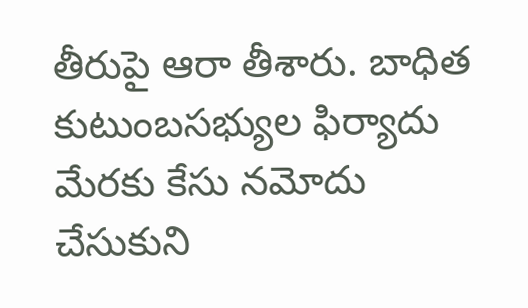తీరుపై ఆరా తీశారు. బాధిత కుటుంబసభ్యుల ఫిర్యాదు మేరకు కేసు నమోదు చేసుకుని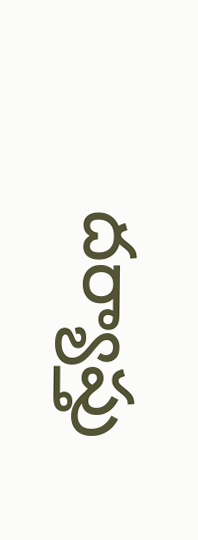దర్యాప్తు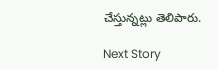చేస్తున్నట్లు తెలిపారు.

Next Story